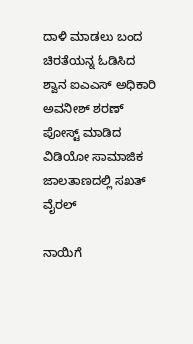ದಾಳಿ ಮಾಡಲು ಬಂದ ಚಿರತೆಯನ್ನ ಓಡಿಸಿದ ಶ್ವಾನ ಐಎಎಸ್ ಅಧಿಕಾರಿ ಅವನೀಶ್ ಶರಣ್ ಪೋಸ್ಟ್ ಮಾಡಿದ ವಿಡಿಯೋ ಸಾಮಾಜಿಕ ಜಾಲತಾಣದಲ್ಲಿ ಸಖತ್ ವೈರಲ್‌

ನಾಯಿಗೆ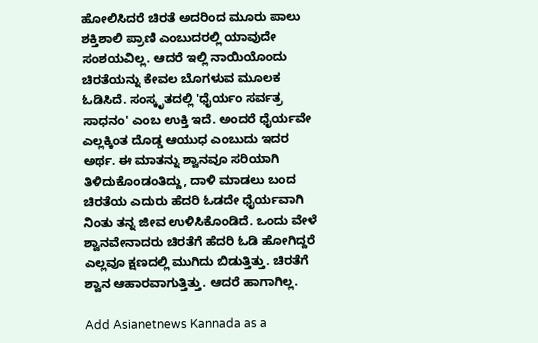ಹೋಲಿಸಿದರೆ ಚಿರತೆ ಅದರಿಂದ ಮೂರು ಪಾಲು ಶಕ್ತಿಶಾಲಿ ಪ್ರಾಣಿ ಎಂಬುದರಲ್ಲಿ ಯಾವುದೇ ಸಂಶಯವಿಲ್ಲ. ಆದರೆ ಇಲ್ಲಿ ನಾಯಿಯೊಂದು ಚಿರತೆಯನ್ನು ಕೇವಲ ಬೊಗಳುವ ಮೂಲಕ ಓಡಿಸಿದೆ. ಸಂಸ್ಕೃತದಲ್ಲಿ 'ಧೈರ್ಯಂ ಸರ್ವತ್ರ ಸಾಧನಂ' ಎಂಬ ಉಕ್ತಿ ಇದೆ. ಅಂದರೆ ಧೈರ್ಯವೇ ಎಲ್ಲಕ್ಕಿಂತ ದೊಡ್ಡ ಆಯುಧ ಎಂಬುದು ಇದರ ಅರ್ಥ. ಈ ಮಾತನ್ನು ಶ್ವಾನವೂ ಸರಿಯಾಗಿ ತಿಳಿದುಕೊಂಡಂತಿದ್ದು, ದಾಳಿ ಮಾಡಲು ಬಂದ ಚಿರತೆಯ ಎದುರು ಹೆದರಿ ಓಡದೇ ಧೈರ್ಯವಾಗಿ ನಿಂತು ತನ್ನ ಜೀವ ಉಳಿಸಿಕೊಂಡಿದೆ. ಒಂದು ವೇಳೆ ಶ್ವಾನವೇನಾದರು ಚಿರತೆಗೆ ಹೆದರಿ ಓಡಿ ಹೋಗಿದ್ದರೆ ಎಲ್ಲವೂ ಕ್ಷಣದಲ್ಲಿ ಮುಗಿದು ಬಿಡುತ್ತಿತ್ತು. ಚಿರತೆಗೆ ಶ್ವಾನ ಆಹಾರವಾಗುತ್ತಿತ್ತು. ಆದರೆ ಹಾಗಾಗಿಲ್ಲ.

Add Asianetnews Kannada as a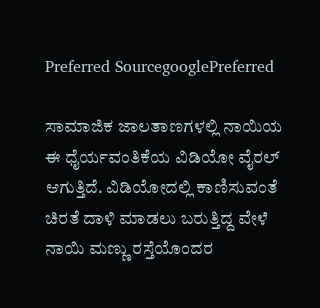Preferred SourcegooglePreferred

ಸಾಮಾಜಿಕ ಜಾಲತಾಣಗಳಲ್ಲಿ ನಾಯಿಯ ಈ ಧೈರ್ಯವಂತಿಕೆಯ ವಿಡಿಯೋ ವೈರಲ್‌ ಆಗುತ್ತಿದೆ. ವಿಡಿಯೋದಲ್ಲಿ ಕಾಣಿಸುವಂತೆ ಚಿರತೆ ದಾಳಿ ಮಾಡಲು ಬರುತ್ತಿದ್ದ ವೇಳೆ ನಾಯಿ ಮಣ್ಣು ರಸ್ತೆಯೊಂದರ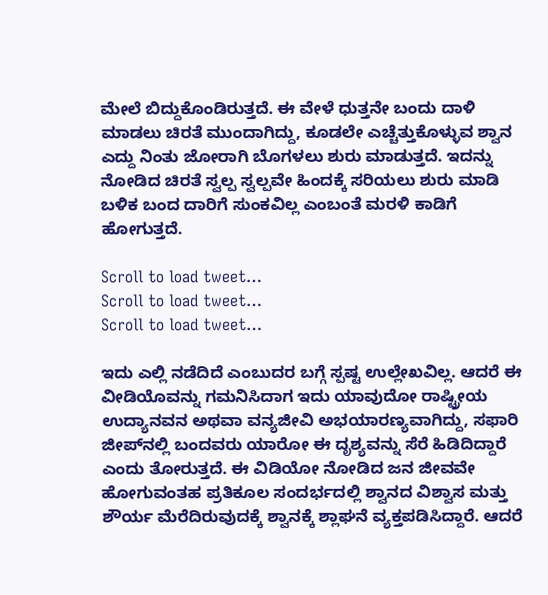ಮೇಲೆ ಬಿದ್ದುಕೊಂಡಿರುತ್ತದೆ. ಈ ವೇಳೆ ಧುತ್ತನೇ ಬಂದು ದಾಳಿ ಮಾಡಲು ಚಿರತೆ ಮುಂದಾಗಿದ್ದು, ಕೂಡಲೇ ಎಚ್ಚೆತ್ತುಕೊಳ್ಳುವ ಶ್ವಾನ ಎದ್ದು ನಿಂತು ಜೋರಾಗಿ ಬೊಗಳಲು ಶುರು ಮಾಡುತ್ತದೆ. ಇದನ್ನು ನೋಡಿದ ಚಿರತೆ ಸ್ವಲ್ಪ ಸ್ವಲ್ಪವೇ ಹಿಂದಕ್ಕೆ ಸರಿಯಲು ಶುರು ಮಾಡಿ ಬಳಿಕ ಬಂದ ದಾರಿಗೆ ಸುಂಕವಿಲ್ಲ ಎಂಬಂತೆ ಮರಳಿ ಕಾಡಿಗೆ ಹೋಗುತ್ತದೆ.

Scroll to load tweet…
Scroll to load tweet…
Scroll to load tweet…

ಇದು ಎಲ್ಲಿ ನಡೆದಿದೆ ಎಂಬುದರ ಬಗ್ಗೆ ಸ್ಪಷ್ಟ ಉಲ್ಲೇಖವಿಲ್ಲ. ಆದರೆ ಈ ವೀಡಿಯೊವನ್ನು ಗಮನಿಸಿದಾಗ ಇದು ಯಾವುದೋ ರಾಷ್ಟ್ರೀಯ ಉದ್ಯಾನವನ ಅಥವಾ ವನ್ಯಜೀವಿ ಅಭಯಾರಣ್ಯವಾಗಿದ್ದು, ಸಫಾರಿ ಜೀಪ್‌ನಲ್ಲಿ ಬಂದವರು ಯಾರೋ ಈ ದೃಶ್ಯವನ್ನು ಸೆರೆ ಹಿಡಿದಿದ್ದಾರೆ ಎಂದು ತೋರುತ್ತದೆ. ಈ ವಿಡಿಯೋ ನೋಡಿದ ಜನ ಜೀವವೇ ಹೋಗುವಂತಹ ಪ್ರತಿಕೂಲ ಸಂದರ್ಭದಲ್ಲಿ ಶ್ವಾನದ ವಿಶ್ವಾಸ ಮತ್ತು ಶೌರ್ಯ ಮೆರೆದಿರುವುದಕ್ಕೆ ಶ್ವಾನಕ್ಕೆ ಶ್ಲಾಘನೆ ವ್ಯಕ್ತಪಡಿಸಿದ್ದಾರೆ. ಆದರೆ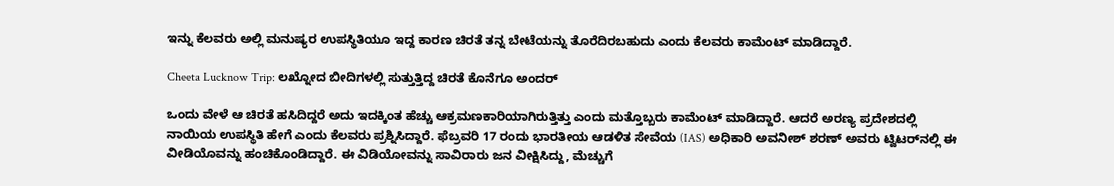ಇನ್ನು ಕೆಲವರು ಅಲ್ಲಿ ಮನುಷ್ಯರ ಉಪಸ್ಥಿತಿಯೂ ಇದ್ದ ಕಾರಣ ಚಿರತೆ ತನ್ನ ಬೇಟೆಯನ್ನು ತೊರೆದಿರಬಹುದು ಎಂದು ಕೆಲವರು ಕಾಮೆಂಟ್ ಮಾಡಿದ್ದಾರೆ.

Cheeta Lucknow Trip: ಲಖ್ನೋದ ಬೀದಿಗಳಲ್ಲಿ ಸುತ್ತುತ್ತಿದ್ದ ಚಿರತೆ ಕೊನೆಗೂ ಅಂದರ್‌

ಒಂದು ವೇಳೆ ಆ ಚಿರತೆ ಹಸಿದಿದ್ದರೆ ಅದು ಇದಕ್ಕಿಂತ ಹೆಚ್ಚು ಆಕ್ರಮಣಕಾರಿಯಾಗಿರುತ್ತಿತ್ತು ಎಂದು ಮತ್ತೊಬ್ಬರು ಕಾಮೆಂಟ್ ಮಾಡಿದ್ದಾರೆ. ಆದರೆ ಅರಣ್ಯ ಪ್ರದೇಶದಲ್ಲಿ ನಾಯಿಯ ಉಪಸ್ಥಿತಿ ಹೇಗೆ ಎಂದು ಕೆಲವರು ಪ್ರಶ್ನಿಸಿದ್ದಾರೆ. ಫೆಬ್ರವರಿ 17 ರಂದು ಭಾರತೀಯ ಆಡಳಿತ ಸೇವೆಯ (IAS) ಅಧಿಕಾರಿ ಅವನೀಶ್ ಶರಣ್ ಅವರು ಟ್ವಿಟರ್‌ನಲ್ಲಿ ಈ ವೀಡಿಯೊವನ್ನು ಹಂಚಿಕೊಂಡಿದ್ದಾರೆ. ಈ ವಿಡಿಯೋವನ್ನು ಸಾವಿರಾರು ಜನ ವೀಕ್ಷಿಸಿದ್ದು, ಮೆಚ್ಚುಗೆ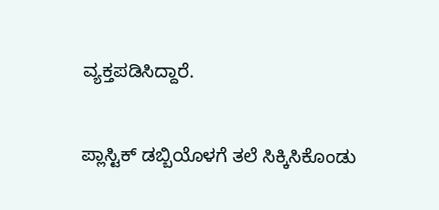ವ್ಯಕ್ತಪಡಿಸಿದ್ದಾರೆ.

ಪ್ಲಾಸ್ಟಿಕ್‌ ಡಬ್ಬಿಯೊಳಗೆ ತಲೆ ಸಿಕ್ಕಿಸಿಕೊಂಡು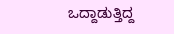ಒದ್ದಾಡುತ್ತಿದ್ದ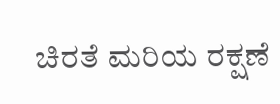ಚಿರತೆ ಮರಿಯ ರಕ್ಷಣೆ